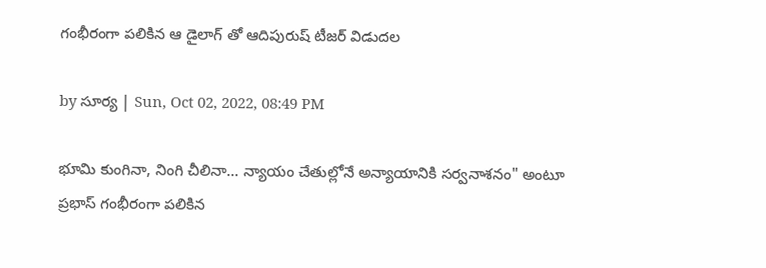గంభీరంగా పలికిన ఆ డైలాగ్ తో ఆదిపురుష్ టీజర్ విడుదల

by సూర్య | Sun, Oct 02, 2022, 08:49 PM

భూమి కుంగినా, నింగి చీలినా... న్యాయం చేతుల్లోనే అన్యాయానికి సర్వనాశనం" అంటూ ప్రభాస్ గంభీరంగా పలికిన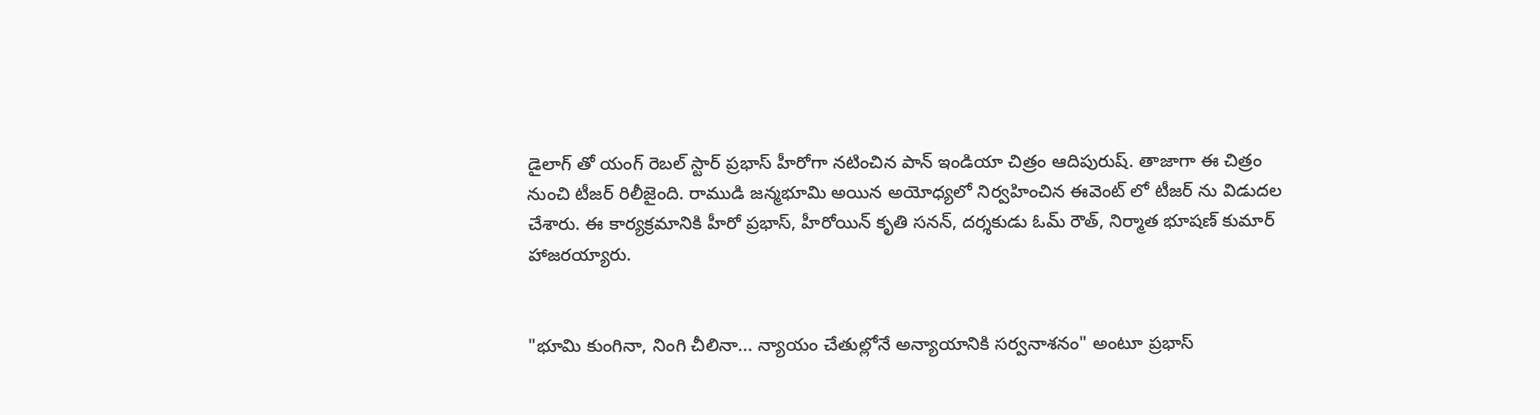డైలాగ్ తో యంగ్ రెబల్ స్టార్ ప్రభాస్ హీరోగా నటించిన పాన్ ఇండియా చిత్రం ఆదిపురుష్. తాజాగా ఈ చిత్రం నుంచి టీజర్ రిలీజైంది. రాముడి జన్మభూమి అయిన అయోధ్యలో నిర్వహించిన ఈవెంట్ లో టీజర్ ను విడుదల చేశారు. ఈ కార్యక్రమానికి హీరో ప్రభాస్, హీరోయిన్ కృతి సనన్, దర్శకుడు ఓమ్ రౌత్, నిర్మాత భూషణ్ కుమార్ హాజరయ్యారు.


"భూమి కుంగినా, నింగి చీలినా... న్యాయం చేతుల్లోనే అన్యాయానికి సర్వనాశనం" అంటూ ప్రభాస్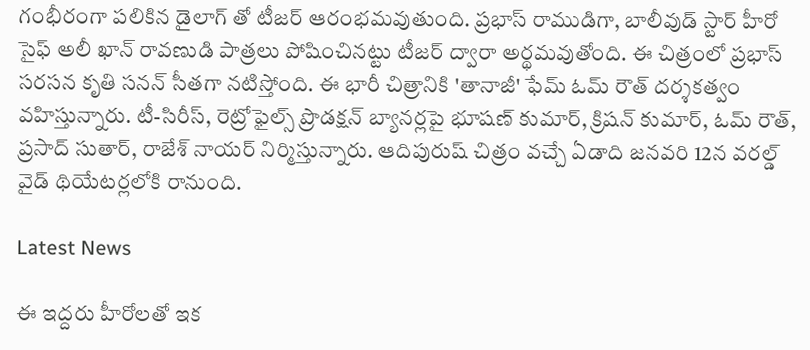గంభీరంగా పలికిన డైలాగ్ తో టీజర్ ఆరంభమవుతుంది. ప్రభాస్ రాముడిగా, బాలీవుడ్ స్టార్ హీరో సైఫ్ అలీ ఖాన్ రావణుడి పాత్రలు పోషించినట్టు టీజర్ ద్వారా అర్థమవుతోంది. ఈ చిత్రంలో ప్రభాస్ సరసన కృతి సనన్ సీతగా నటిస్తోంది. ఈ భారీ చిత్రానికి 'తానాజీ' ఫేమ్ ఓమ్ రౌత్ దర్శకత్వం వహిస్తున్నారు. టీ-సిరీస్, రెట్రోఫైల్స్ ప్రొడక్షన్ బ్యానర్లపై భూషణ్ కుమార్, క్రిషన్ కుమార్, ఓమ్ రౌత్, ప్రసాద్ సుతార్, రాజేశ్ నాయర్ నిర్మిస్తున్నారు. ఆదిపురుష్ చిత్రం వచ్చే ఏడాది జనవరి 12న వరల్డ్ వైడ్ థియేటర్లలోకి రానుంది.

Latest News

ఈ ఇద్దరు హీరోలతో ఇక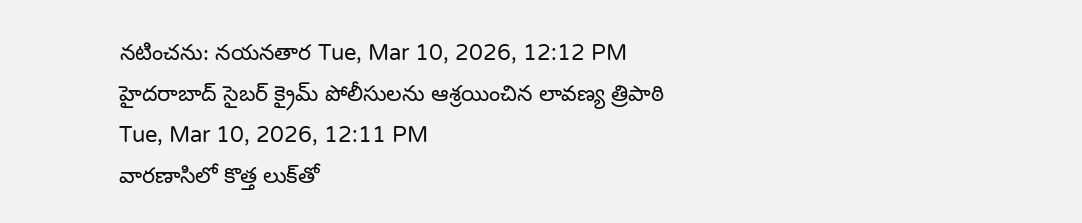నటించను: నయనతార Tue, Mar 10, 2026, 12:12 PM
హైదరాబాద్ సైబర్ క్రైమ్ పోలీసులను ఆశ్రయించిన లావణ్య త్రిపాఠి Tue, Mar 10, 2026, 12:11 PM
వారణాసిలో కొత్త లుక్‌తో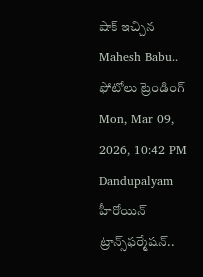షాక్ ఇచ్చిన Mahesh Babu.. ఫోటోలు ట్రెండింగ్ Mon, Mar 09, 2026, 10:42 PM
Dandupalyam హీరోయిన్ ట్రాన్స్‌ఫర్మేషన్..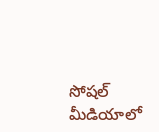సోషల్ మీడియాలో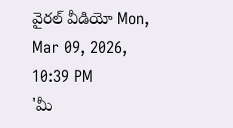వైరల్ వీడియో Mon, Mar 09, 2026, 10:39 PM
'మీ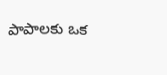పాపాలకు ఒక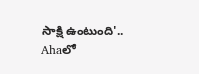సాక్షి ఉంటుంది'.. Ahaలో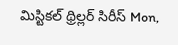మిస్టికల్ థ్రిల్లర్ సిరీస్ Mon,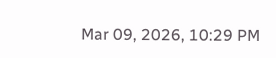Mar 09, 2026, 10:29 PM